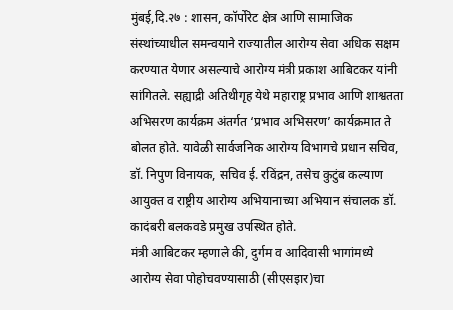मुंबई,दि.२७ : शासन, कॉर्पोरेट क्षेत्र आणि सामाजिक संस्थांच्याधील समन्वयाने राज्यातील आरोग्य सेवा अधिक सक्षम करण्यात येणार असल्याचे आरोग्य मंत्री प्रकाश आबिटकर यांनी सांगितले. सह्याद्री अतिथीगृह येथे महाराष्ट्र प्रभाव आणि शाश्वतता अभिसरण कार्यक्रम अंतर्गत ‘प्रभाव अभिसरण’ कार्यक्रमात ते बोलत होते. यावेळी सार्वजनिक आरोग्य विभागचे प्रधान सचिव, डॉ. निपुण विनायक, सचिव ई. रविंद्रन, तसेच कुटुंब कल्याण आयुक्त व राष्ट्रीय आरोग्य अभियानाच्या अभियान संचालक डॉ. कादंबरी बलकवडे प्रमुख उपस्थित होते.
मंत्री आबिटकर म्हणाले की, दुर्गम व आदिवासी भागांमध्ये आरोग्य सेवा पोहोचवण्यासाठी (सीएसइार)चा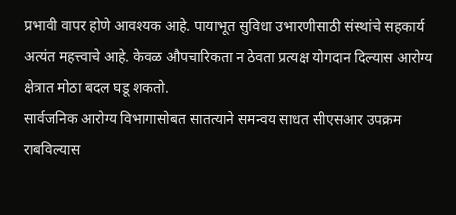प्रभावी वापर होणे आवश्यक आहे. पायाभूत सुविधा उभारणीसाठी संस्थांचे सहकार्य अत्यंत महत्त्वाचे आहे. केवळ औपचारिकता न ठेवता प्रत्यक्ष योगदान दिल्यास आरोग्य क्षेत्रात मोठा बदल घडू शकतो.
सार्वजनिक आरोग्य विभागासोबत सातत्याने समन्वय साधत सीएसआर उपक्रम राबविल्यास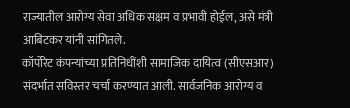राज्यातील आरोग्य सेवा अधिक सक्षम व प्रभावी होईल, असे मंत्री आबिटकर यांनी सांगितले.
कॉर्पोरेट कंपन्यांच्या प्रतिनिधींशी सामाजिक दायित्व (सीएसआर) संदर्भात सविस्तर चर्चा करण्यात आली. सार्वजनिक आरोग्य व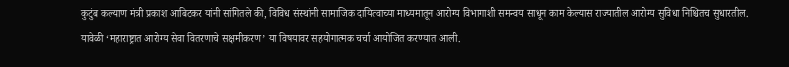कुटुंब कल्याण मंत्री प्रकाश आबिटकर यांनी सांगितले की, विविध संस्थांनी सामाजिक दायित्वाच्या माध्यमातून आरोग्य विभागाशी समन्वय साधून काम केल्यास राज्यातील आरोग्य सुविधा निश्चितच सुधारतील.
यावेळी ‘महाराष्ट्रात आरोग्य सेवा वितरणाचे सक्षमीकरण’ या विषयावर सहयोगात्मक चर्चा आयोजित करण्यात आली.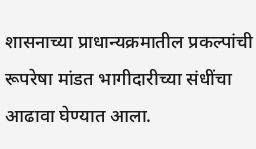शासनाच्या प्राधान्यक्रमातील प्रकल्पांची रूपरेषा मांडत भागीदारीच्या संधींचा आढावा घेण्यात आला.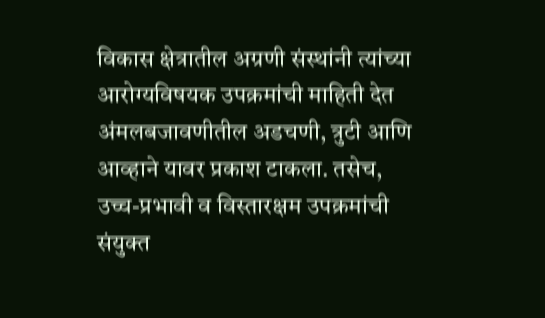विकास क्षेत्रातील अग्रणी संस्थांनी त्यांच्या आरोग्यविषयक उपक्रमांची माहिती देत अंमलबजावणीतील अडचणी, त्रुटी आणि आव्हाने यावर प्रकाश टाकला. तसेच, उच्च-प्रभावी व विस्तारक्षम उपक्रमांची संयुक्त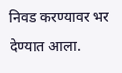निवड करण्यावर भर देण्यात आला.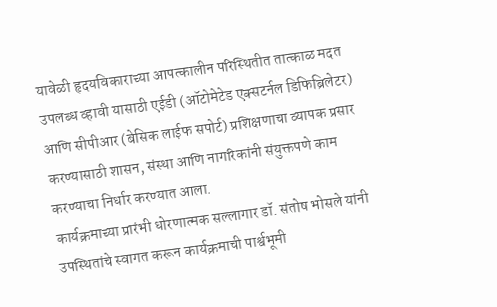यावेळी हृदयविकाराच्या आपत्कालीन परिस्थितीत तात्काळ मदत उपलब्ध व्हावी यासाठी एईडी (ऑटोमेटेड एक्सटर्नल डिफिब्रिलेटर) आणि सीपीआर (बेसिक लाईफ सपोर्ट) प्रशिक्षणाचा व्यापक प्रसार करण्यासाठी शासन, संस्था आणि नागरिकांनी संयुक्तपणे काम करण्याचा निर्धार करण्यात आला.
कार्यक्रमाच्या प्रारंभी धोरणात्मक सल्लागार डॉ. संतोष भोसले यांनी उपस्थितांचे स्वागत करून कार्यक्रमाची पार्श्वभूमी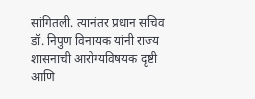सांगितली. त्यानंतर प्रधान सचिव डॉ. निपुण विनायक यांनी राज्य शासनाची आरोग्यविषयक दृष्टी आणि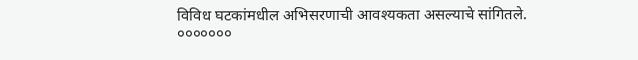विविध घटकांमधील अभिसरणाची आवश्यकता असल्याचे सांगितले.
०००००००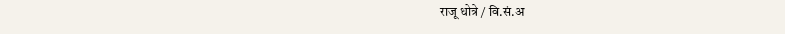राजू धोत्रे / वि.सं.अ